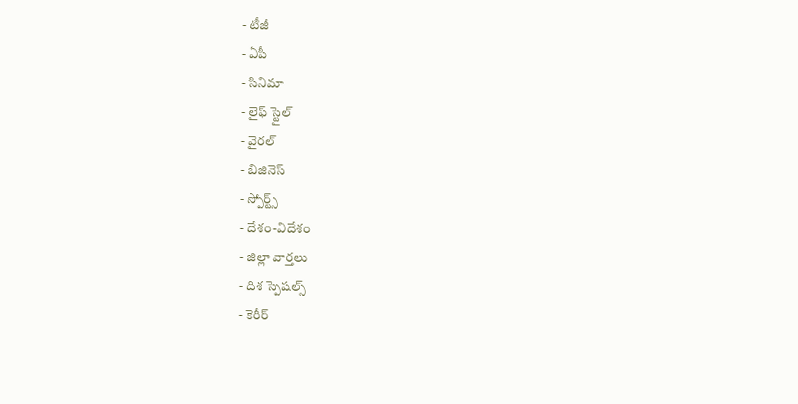- టీజీ
- ఏపీ
- సినిమా
- లైఫ్ స్టైల్
- వైరల్
- బిజినెస్
- స్పోర్ట్స్
- దేశం-విదేశం
- జిల్లా వార్తలు
- దిశ స్పెషల్స్
- కెరీర్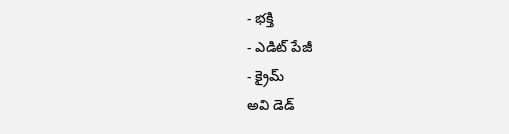- భక్తి
- ఎడిట్ పేజీ
- క్రైమ్
అవి డెడ్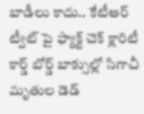బాడీలు కాదు.. కేటీఆర్ ట్వీట్ పై ఫ్యాక్ట్ చెక్ క్లారిటీ
కార్డ్ బోర్డ్ బాక్సుల్లో సిగాచీ మృతుల డెడ్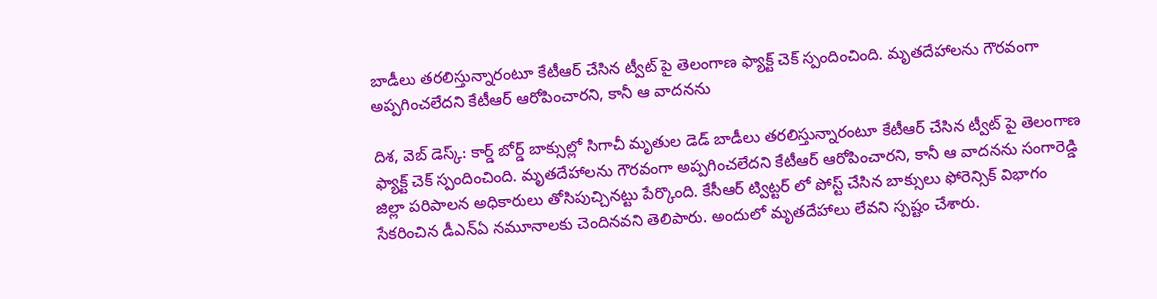బాడీలు తరలిస్తున్నారంటూ కేటీఆర్ చేసిన ట్వీట్ పై తెలంగాణ ఫ్యాక్ట్ చెక్ స్పందించింది. మృతదేహాలను గౌరవంగా అప్పగించలేదని కేటీఆర్ ఆరోపించారని, కానీ ఆ వాదనను

దిశ, వెబ్ డెస్క్: కార్డ్ బోర్డ్ బాక్సుల్లో సిగాచీ మృతుల డెడ్ బాడీలు తరలిస్తున్నారంటూ కేటీఆర్ చేసిన ట్వీట్ పై తెలంగాణ ఫ్యాక్ట్ చెక్ స్పందించింది. మృతదేహాలను గౌరవంగా అప్పగించలేదని కేటీఆర్ ఆరోపించారని, కానీ ఆ వాదనను సంగారెడ్డి జిల్లా పరిపాలన అధికారులు తోసిపుచ్చినట్టు పేర్కొంది. కేసీఆర్ ట్విట్టర్ లో పోస్ట్ చేసిన బాక్సులు ఫోరెన్సిక్ విభాగం సేకరించిన డీఎన్ఏ నమూనాలకు చెందినవని తెలిపారు. అందులో మృతదేహాలు లేవని స్పష్టం చేశారు.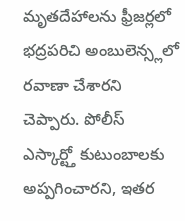మృతదేహాలను ఫ్రీజర్లలో భద్రపరిచి అంబులెన్స్లలో రవాణా చేశారని చెప్పారు. పోలీస్ ఎస్కార్ట్తో కుటుంబాలకు అప్పగించారని, ఇతర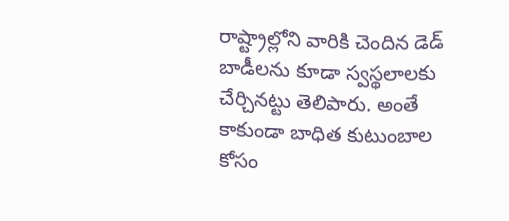రాష్ట్రాల్లోని వారికి చెందిన డెడ్ బాడీలను కూడా స్వస్థలాలకు చేర్చినట్టు తెలిపారు. అంతే కాకుండా బాధిత కుటుంబాల కోసం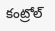కంట్రోల్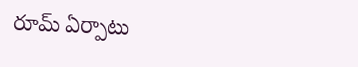రూమ్ ఏర్పాటు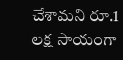చేశామని రూ.1 లక్ష సాయంగా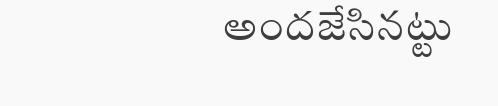అందజేసినట్టు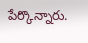పేర్కొన్నారు.